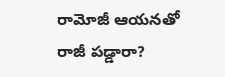రామోజీ ఆయనతో రాజీ పడ్డారా?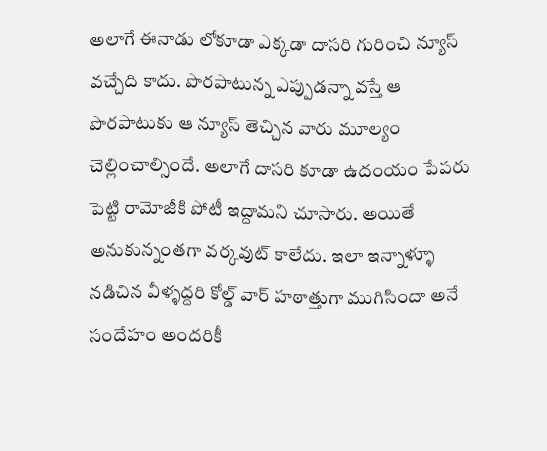అలాగే ఈనాడు లోకూడా ఎక్కడా దాసరి గురించి న్యూస్ వచ్చేది కాదు. పొరపాటున్న ఎప్పుడన్నా వస్తే ఆ పొరపాటుకు ఆ న్యూస్ తెచ్చిన వారు మూల్యం చెల్లించాల్సిందే. అలాగే దాసరి కూడా ఉదంయం పేపరు పెట్టి రామోజీకి పోటీ ఇద్దామని చూసారు. అయితే అనుకున్నంతగా వర్కవుట్ కాలేదు. ఇలా ఇన్నాళ్ళూ నడిచిన వీళ్ళద్దరి కోల్డ్ వార్ హఠాత్తుగా ముగిసిందా అనే సందేహం అందరికీ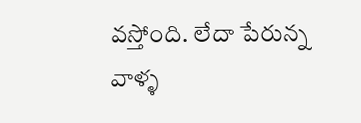వస్తోంది. లేదా పేరున్న వాళ్ళ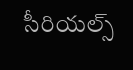సీరియల్స్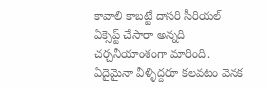కావాలి కాబట్టే దాసరి సీరియల్ ఏక్సెప్ట్ చేసారా అన్నది చర్చనీయాంశంగా మారింది. ఏదైమైనా వీళ్ళిద్దరూ కలవటం వెనక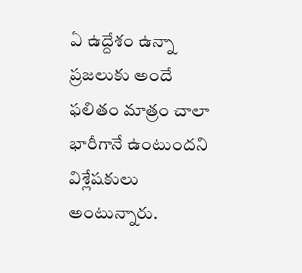ఏ ఉద్దేశం ఉన్నా ప్రజలుకు అందే ఫలితం మాత్రం చాలా భారీగానే ఉంటుందని విశ్లేషకులు అంటున్నారు.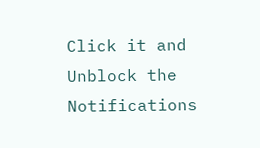Click it and Unblock the Notifications